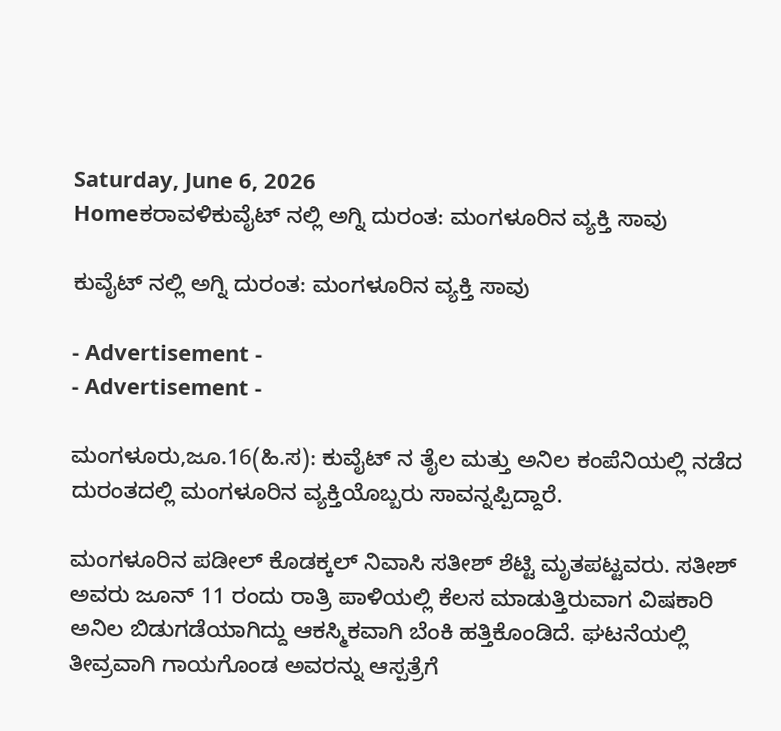Saturday, June 6, 2026
Homeಕರಾವಳಿಕುವೈಟ್ ನಲ್ಲಿ ಅಗ್ನಿ ದುರಂತ: ಮಂಗಳೂರಿನ ವ್ಯಕ್ತಿ ಸಾವು

ಕುವೈಟ್ ನಲ್ಲಿ ಅಗ್ನಿ ದುರಂತ: ಮಂಗಳೂರಿನ ವ್ಯಕ್ತಿ ಸಾವು

- Advertisement -
- Advertisement -

ಮಂಗಳೂರು,ಜೂ.16(ಹಿ.ಸ): ಕುವೈಟ್ ನ ತೈಲ ಮತ್ತು ಅನಿಲ ಕಂಪೆನಿಯಲ್ಲಿ ನಡೆದ ದುರಂತದಲ್ಲಿ ಮಂಗಳೂರಿನ ವ್ಯಕ್ತಿಯೊಬ್ಬರು ಸಾವನ್ನಪ್ಪಿದ್ದಾರೆ.

ಮಂಗಳೂರಿನ ಪಡೀಲ್ ಕೊಡಕ್ಕಲ್ ನಿವಾಸಿ ಸತೀಶ್ ಶೆಟ್ಟಿ ಮೃತಪಟ್ಟವರು. ಸತೀಶ್ ಅವರು ಜೂನ್ 11 ರಂದು ರಾತ್ರಿ ಪಾಳಿಯಲ್ಲಿ ಕೆಲಸ ಮಾಡುತ್ತಿರುವಾಗ ವಿಷಕಾರಿ ಅನಿಲ ಬಿಡುಗಡೆಯಾಗಿದ್ದು ಆಕಸ್ಮಿಕವಾಗಿ ಬೆಂಕಿ ಹತ್ತಿಕೊಂಡಿದೆ. ಘಟನೆಯಲ್ಲಿ ತೀವ್ರವಾಗಿ ಗಾಯಗೊಂಡ ಅವರನ್ನು ಆಸ್ಪತ್ರೆಗೆ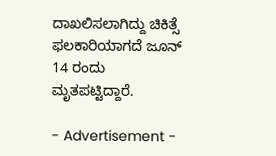ದಾಖಲಿಸಲಾಗಿದ್ದು ಚಿಕಿತ್ಸೆ ಫಲಕಾರಿಯಾಗದೆ ಜೂನ್ 14 ರಂದು ಮೃತಪಟ್ಟಿದ್ದಾರೆ.

- Advertisement -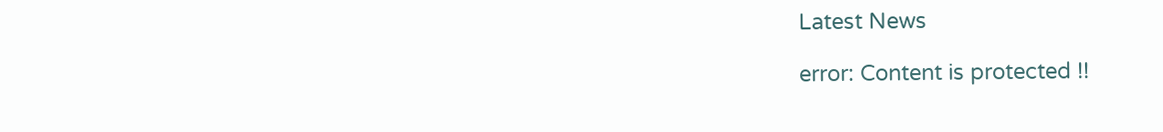Latest News

error: Content is protected !!